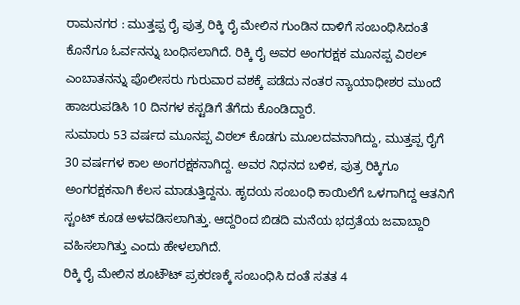ರಾಮನಗರ : ಮುತ್ತಪ್ಪ ರೈ ಪುತ್ರ ರಿಕ್ಕಿ ರೈ ಮೇಲಿನ ಗುಂಡಿನ ದಾಳಿಗೆ ಸಂಬಂಧಿಸಿದಂತೆ ಕೊನೆಗೂ ಓರ್ವನನ್ನು ಬಂಧಿಸಲಾಗಿದೆ. ರಿಕ್ಕಿ ರೈ ಅವರ ಅಂಗರಕ್ಷಕ ಮೂನಪ್ಪ ವಿಠಲ್ ಎಂಬಾತನನ್ನು ಪೊಲೀಸರು ಗುರುವಾರ ವಶಕ್ಕೆ ಪಡೆದು ನಂತರ ನ್ಯಾಯಾಧೀಶರ ಮುಂದೆ ಹಾಜರುಪಡಿಸಿ 10 ದಿನಗಳ ಕಸ್ಟಡಿಗೆ ತೆಗೆದು ಕೊಂಡಿದ್ದಾರೆ.
ಸುಮಾರು 53 ವರ್ಷದ ಮೂನಪ್ಪ ವಿಠಲ್ ಕೊಡಗು ಮೂಲದವನಾಗಿದ್ದು, ಮುತ್ತಪ್ಪ ರೈಗೆ 30 ವರ್ಷಗಳ ಕಾಲ ಅಂಗರಕ್ಷಕನಾಗಿದ್ದ. ಅವರ ನಿಧನದ ಬಳಿಕ, ಪುತ್ರ ರಿಕ್ಕಿಗೂ ಅಂಗರಕ್ಷಕನಾಗಿ ಕೆಲಸ ಮಾಡುತ್ತಿದ್ದನು. ಹೃದಯ ಸಂಬಂಧಿ ಕಾಯಿಲೆಗೆ ಒಳಗಾಗಿದ್ದ ಆತನಿಗೆ ಸ್ಟಂಟ್ ಕೂಡ ಅಳವಡಿಸಲಾಗಿತ್ತು. ಆದ್ದರಿಂದ ಬಿಡದಿ ಮನೆಯ ಭದ್ರತೆಯ ಜವಾಬ್ದಾರಿ ವಹಿಸಲಾಗಿತ್ತು ಎಂದು ಹೇಳಲಾಗಿದೆ.
ರಿಕ್ಕಿ ರೈ ಮೇಲಿನ ಶೂಟೌಟ್ ಪ್ರಕರಣಕ್ಕೆ ಸಂಬಂಧಿಸಿ ದಂತೆ ಸತತ 4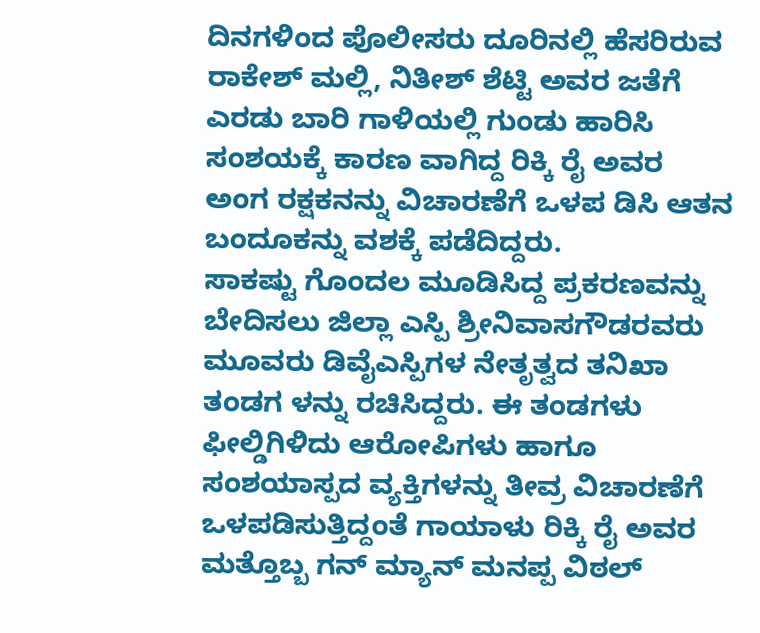ದಿನಗಳಿಂದ ಪೊಲೀಸರು ದೂರಿನಲ್ಲಿ ಹೆಸರಿರುವ ರಾಕೇಶ್ ಮಲ್ಲಿ, ನಿತೀಶ್ ಶೆಟ್ಟಿ ಅವರ ಜತೆಗೆ ಎರಡು ಬಾರಿ ಗಾಳಿಯಲ್ಲಿ ಗುಂಡು ಹಾರಿಸಿ ಸಂಶಯಕ್ಕೆ ಕಾರಣ ವಾಗಿದ್ದ ರಿಕ್ಕಿ ರೈ ಅವರ ಅಂಗ ರಕ್ಷಕನನ್ನು ವಿಚಾರಣೆಗೆ ಒಳಪ ಡಿಸಿ ಆತನ ಬಂದೂಕನ್ನು ವಶಕ್ಕೆ ಪಡೆದಿದ್ದರು.
ಸಾಕಷ್ಟು ಗೊಂದಲ ಮೂಡಿಸಿದ್ದ ಪ್ರಕರಣವನ್ನು ಬೇದಿಸಲು ಜಿಲ್ಲಾ ಎಸ್ಪಿ ಶ್ರೀನಿವಾಸಗೌಡರವರು ಮೂವರು ಡಿವೈಎಸ್ಪಿಗಳ ನೇತೃತ್ವದ ತನಿಖಾ ತಂಡಗ ಳನ್ನು ರಚಿಸಿದ್ದರು. ಈ ತಂಡಗಳು ಫೀಲ್ಡಿಗಿಳಿದು ಆರೋಪಿಗಳು ಹಾಗೂ ಸಂಶಯಾಸ್ಪದ ವ್ಯಕ್ತಿಗಳನ್ನು ತೀವ್ರ ವಿಚಾರಣೆಗೆ ಒಳಪಡಿಸುತ್ತಿದ್ದಂತೆ ಗಾಯಾಳು ರಿಕ್ಕಿ ರೈ ಅವರ ಮತ್ತೊಬ್ಬ ಗನ್ ಮ್ಯಾನ್ ಮನಪ್ಪ ವಿಠಲ್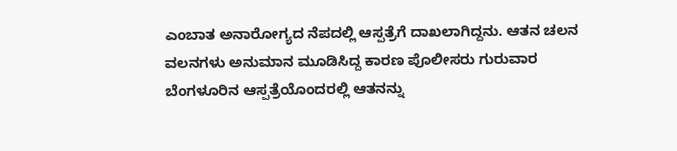ಎಂಬಾತ ಅನಾರೋಗ್ಯದ ನೆಪದಲ್ಲಿ ಆಸ್ಪತ್ರೆಗೆ ದಾಖಲಾಗಿದ್ದನು. ಆತನ ಚಲನ ವಲನಗಳು ಅನುಮಾನ ಮೂಡಿಸಿದ್ದ ಕಾರಣ ಪೊಲೀಸರು ಗುರುವಾರ ಬೆಂಗಳೂರಿನ ಆಸ್ಪತ್ರೆಯೊಂದರಲ್ಲಿ ಆತನನ್ನು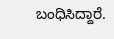ಬಂಧಿಸಿದ್ದಾರೆ.